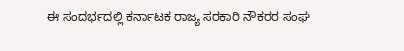ಈ ಸಂದರ್ಭದಲ್ಲಿ ಕರ್ನಾಟಕ ರಾಜ್ಯ ಸರಕಾರಿ ನೌಕರರ ಸಂಘ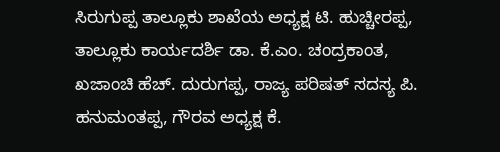ಸಿರುಗುಪ್ಪ ತಾಲ್ಲೂಕು ಶಾಖೆಯ ಅಧ್ಯಕ್ಷ ಟಿ. ಹುಚ್ಚೀರಪ್ಪ, ತಾಲ್ಲೂಕು ಕಾರ್ಯದರ್ಶಿ ಡಾ. ಕೆ.ಎಂ. ಚಂದ್ರಕಾಂತ, ಖಜಾಂಚಿ ಹೆಚ್. ದುರುಗಪ್ಪ, ರಾಜ್ಯ ಪರಿಷತ್ ಸದಸ್ಯ ಪಿ. ಹನುಮಂತಪ್ಪ, ಗೌರವ ಅಧ್ಯಕ್ಷ ಕೆ.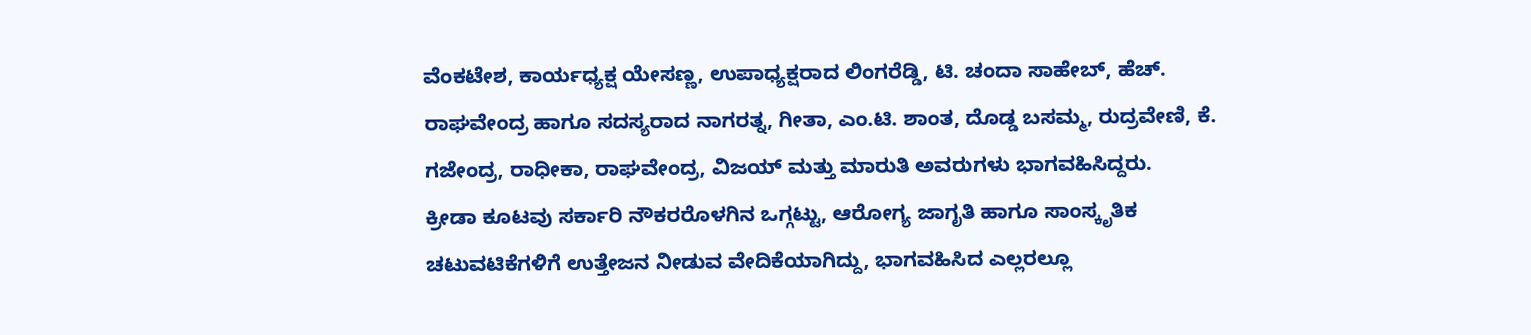ವೆಂಕಟೇಶ, ಕಾರ್ಯಧ್ಯಕ್ಷ ಯೇಸಣ್ಣ, ಉಪಾಧ್ಯಕ್ಷರಾದ ಲಿಂಗರೆಡ್ಡಿ, ಟಿ. ಚಂದಾ ಸಾಹೇಬ್, ಹೆಚ್. ರಾಘವೇಂದ್ರ ಹಾಗೂ ಸದಸ್ಯರಾದ ನಾಗರತ್ನ, ಗೀತಾ, ಎಂ.ಟಿ. ಶಾಂತ, ದೊಡ್ಡ ಬಸಮ್ಮ, ರುದ್ರವೇಣಿ, ಕೆ. ಗಜೇಂದ್ರ, ರಾಧೀಕಾ, ರಾಘವೇಂದ್ರ, ವಿಜಯ್ ಮತ್ತು ಮಾರುತಿ ಅವರುಗಳು ಭಾಗವಹಿಸಿದ್ದರು.
ಕ್ರೀಡಾ ಕೂಟವು ಸರ್ಕಾರಿ ನೌಕರರೊಳಗಿನ ಒಗ್ಗಟ್ಟು, ಆರೋಗ್ಯ ಜಾಗೃತಿ ಹಾಗೂ ಸಾಂಸ್ಕೃತಿಕ ಚಟುವಟಿಕೆಗಳಿಗೆ ಉತ್ತೇಜನ ನೀಡುವ ವೇದಿಕೆಯಾಗಿದ್ದು, ಭಾಗವಹಿಸಿದ ಎಲ್ಲರಲ್ಲೂ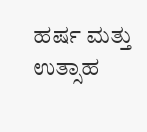ಹರ್ಷ ಮತ್ತು ಉತ್ಸಾಹ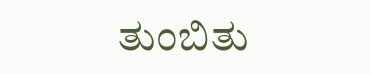ತುಂಬಿತು